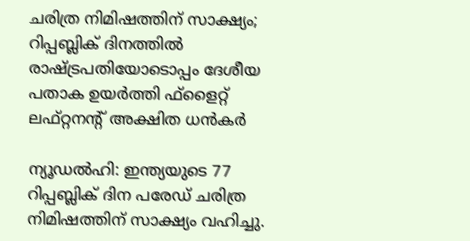ചരിത്ര നിമിഷത്തിന് സാക്ഷ്യം; റിപ്പബ്ലിക് ദിനത്തില്‍ രാഷ്ട്രപതിയോടൊപ്പം ദേശീയ പതാക ഉയര്‍ത്തി ഫ്‌ളൈറ്റ് ലഫ്റ്റനന്റ് അക്ഷിത ധന്‍കര്‍

ന്യൂഡല്‍ഹി: ഇന്ത്യയുടെ 77 റിപ്പബ്ലിക് ദിന പരേഡ് ചരിത്ര നിമിഷത്തിന് സാക്ഷ്യം വഹിച്ചു.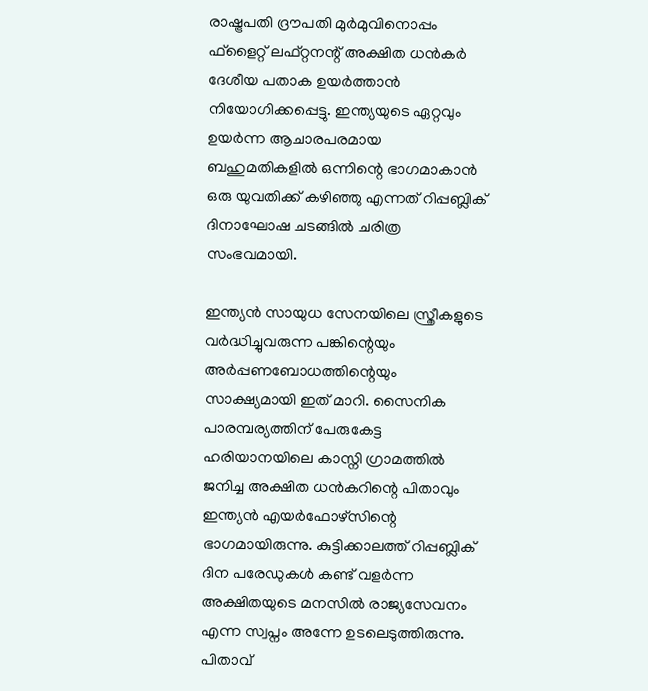രാഷ്ട്രപതി ദ്രൗപതി മുര്‍മുവിനൊപ്പം ഫ്‌ളൈറ്റ് ലഫ്റ്റനന്റ് അക്ഷിത ധന്‍കര്‍ ദേശീയ പതാക ഉയര്‍ത്താന്‍ നിയോഗിക്കപ്പെട്ടു. ഇന്ത്യയുടെ ഏറ്റവും ഉയര്‍ന്ന ആചാരപരമായ ബഹുമതികളില്‍ ഒന്നിന്റെ ഭാഗമാകാന്‍ ഒരു യുവതിക്ക് കഴിഞ്ഞു എന്നത് റിപ്പബ്ലിക് ദിനാഘോഷ ചടങ്ങില്‍ ചരിത്ര സംഭവമായി.

ഇന്ത്യന്‍ സായുധ സേനയിലെ സ്ത്രീകളുടെ വര്‍ദ്ധിച്ചുവരുന്ന പങ്കിന്റെയും അര്‍പ്പണബോധത്തിന്റെയും സാക്ഷ്യമായി ഇത് മാറി. സൈനിക പാരമ്പര്യത്തിന് പേരുകേട്ട ഹരിയാനയിലെ കാസ്നി ഗ്രാമത്തില്‍ ജനിച്ച അക്ഷിത ധന്‍കറിന്റെ പിതാവും ഇന്ത്യന്‍ എയര്‍ഫോഴ്‌സിന്റെ ഭാഗമായിരുന്നു. കുട്ടിക്കാലത്ത് റിപ്പബ്ലിക് ദിന പരേഡുകള്‍ കണ്ട് വളര്‍ന്ന അക്ഷിതയുടെ മനസില്‍ രാജ്യസേവനം എന്ന സ്വപ്നം അന്നേ ഉടലെടുത്തിരുന്നു. പിതാവ്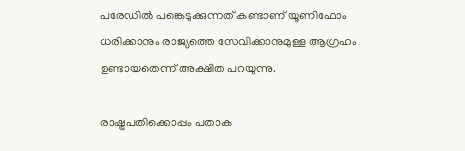പരേഡില്‍ പങ്കെടുക്കുന്നത് കണ്ടാണ് യൂണിഫോം ധരിക്കാനും രാജ്യത്തെ സേവിക്കാനുമുള്ള ആഗ്രഹം ഉണ്ടായതെന്ന് അക്ഷിത പറയുന്നു.

രാഷ്ട്രപതിക്കൊപ്പം പതാക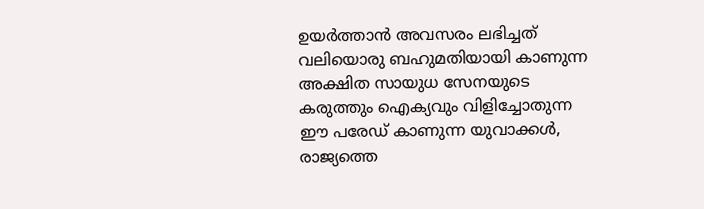ഉയര്‍ത്താന്‍ അവസരം ലഭിച്ചത് വലിയൊരു ബഹുമതിയായി കാണുന്ന അക്ഷിത സായുധ സേനയുടെ കരുത്തും ഐക്യവും വിളിച്ചോതുന്ന ഈ പരേഡ് കാണുന്ന യുവാക്കള്‍, രാജ്യത്തെ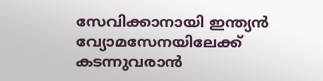സേവിക്കാനായി ഇന്ത്യന്‍ വ്യോമസേനയിലേക്ക് കടന്നുവരാന്‍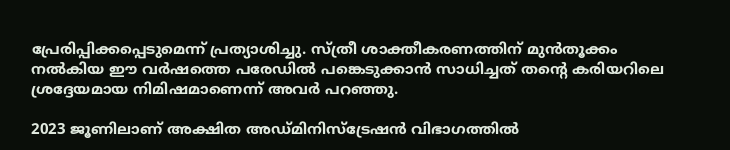പ്രേരിപ്പിക്കപ്പെടുമെന്ന് പ്രത്യാശിച്ചു. സ്ത്രീ ശാക്തീകരണത്തിന് മുന്‍തൂക്കം നല്‍കിയ ഈ വര്‍ഷത്തെ പരേഡില്‍ പങ്കെടുക്കാന്‍ സാധിച്ചത് തന്റെ കരിയറിലെ ശ്രദ്ദേയമായ നിമിഷമാണെന്ന് അവര്‍ പറഞ്ഞു.

2023 ജൂണിലാണ് അക്ഷിത അഡ്മിനിസ്ട്രേഷന്‍ വിഭാഗത്തില്‍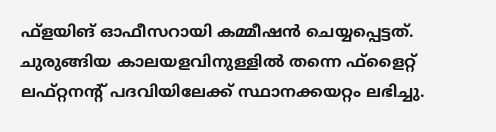ഫ്‌ളയിങ് ഓഫീസറായി കമ്മീഷന്‍ ചെയ്യപ്പെട്ടത്. ചുരുങ്ങിയ കാലയളവിനുള്ളില്‍ തന്നെ ഫ്‌ളൈറ്റ് ലഫ്റ്റനന്റ് പദവിയിലേക്ക് സ്ഥാനക്കയറ്റം ലഭിച്ചു.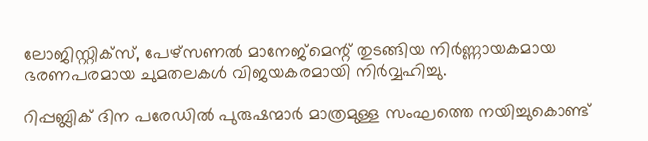ലോജിസ്റ്റിക്‌സ്, പേഴ്‌സണല്‍ മാനേജ്മെന്റ് തുടങ്ങിയ നിര്‍ണ്ണായകമായ ഭരണപരമായ ചുമതലകള്‍ വിജയകരമായി നിര്‍വ്വഹിച്ചു.

റിപ്പബ്ലിക് ദിന പരേഡില്‍ പുരുഷന്മാര്‍ മാത്രമുള്ള സംഘത്തെ നയിച്ചുകൊണ്ട്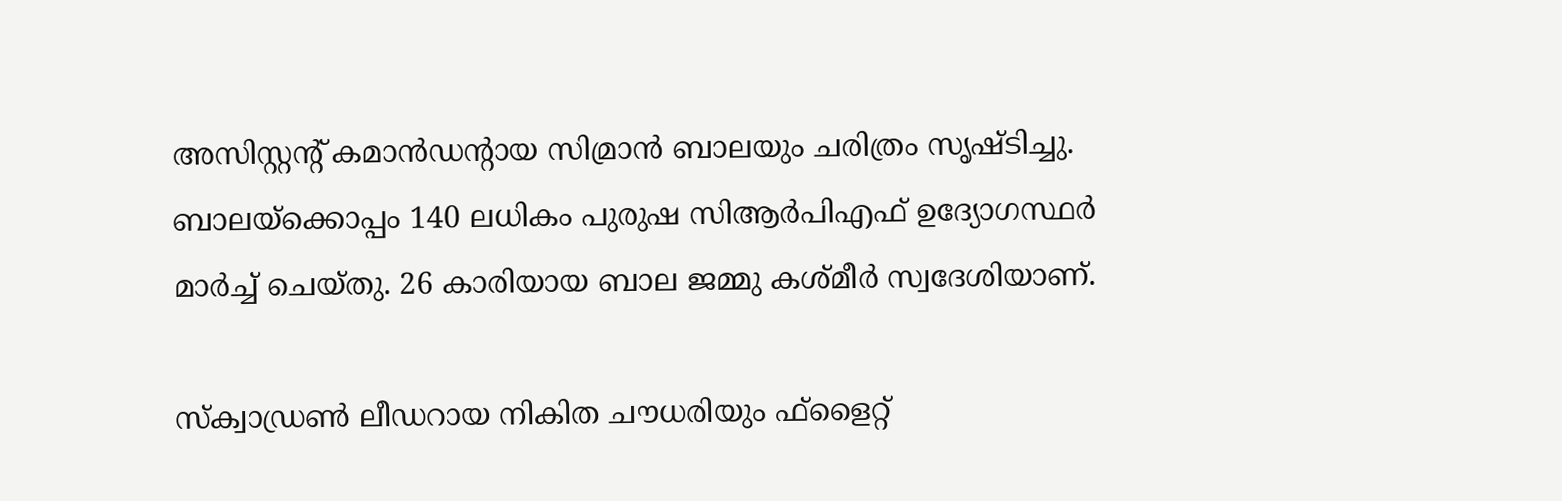അസിസ്റ്റന്റ് കമാന്‍ഡന്റായ സിമ്രാന്‍ ബാലയും ചരിത്രം സൃഷ്ടിച്ചു. ബാലയ്ക്കൊപ്പം 140 ലധികം പുരുഷ സിആര്‍പിഎഫ് ഉദ്യോഗസ്ഥര്‍ മാര്‍ച്ച് ചെയ്തു. 26 കാരിയായ ബാല ജമ്മു കശ്മീര്‍ സ്വദേശിയാണ്.

സ്‌ക്വാഡ്രണ്‍ ലീഡറായ നികിത ചൗധരിയും ഫ്‌ളൈറ്റ്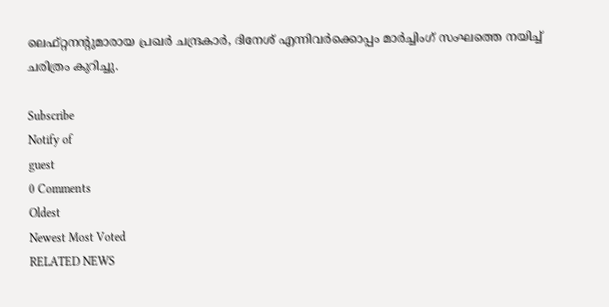ലെഫ്റ്റനന്റുമാരായ പ്രഖര്‍ ചന്ദ്രകാര്‍, ദിനേശ് എന്നിവര്‍ക്കൊപ്പം മാര്‍ച്ചിംഗ് സംഘത്തെ നയിച്ച് ചരിത്രം കുറിച്ചു.

Subscribe
Notify of
guest
0 Comments
Oldest
Newest Most Voted
RELATED NEWS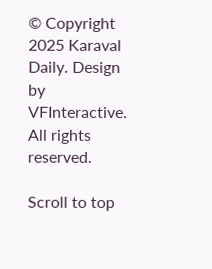© Copyright 2025 Karaval Daily. Design by VFInteractive. All rights reserved.

Scroll to top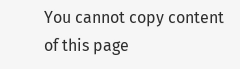You cannot copy content of this page